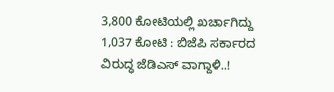3,800 ಕೋಟಿಯಲ್ಲಿ ಖರ್ಚಾಗಿದ್ದು 1,037 ಕೋಟಿ : ಬಿಜೆಪಿ ಸರ್ಕಾರದ ವಿರುದ್ಧ ಜೆಡಿಎಸ್ ವಾಗ್ದಾಳಿ..!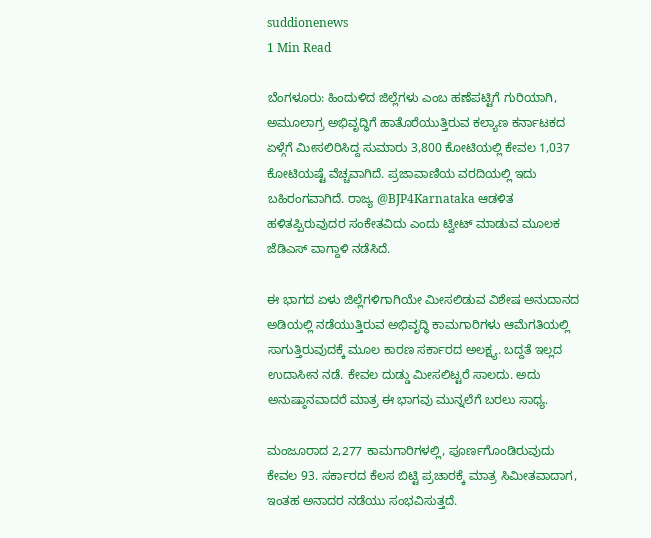suddionenews
1 Min Read

ಬೆಂಗಳೂರು: ಹಿಂದುಳಿದ ಜಿಲ್ಲೆಗಳು ಎಂಬ ಹಣೆಪಟ್ಟಿಗೆ ಗುರಿಯಾಗಿ, ಅಮೂಲಾಗ್ರ ಅಭಿವೃದ್ಧಿಗೆ ಹಾತೊರೆಯುತ್ತಿರುವ ಕಲ್ಯಾಣ ಕರ್ನಾಟಕದ ಏಳ್ಗೆಗೆ ಮೀಸಲಿರಿಸಿದ್ದ ಸುಮಾರು 3,800 ಕೋಟಿಯಲ್ಲಿ ಕೇವಲ 1,037 ಕೋಟಿಯಷ್ಟೆ ವೆಚ್ಚವಾಗಿದೆ. ಪ್ರಜಾವಾಣಿಯ ವರದಿಯಲ್ಲಿ ಇದು ಬಹಿರಂಗವಾಗಿದೆ. ರಾಜ್ಯ @BJP4Karnataka ಆಡಳಿತ ಹಳಿತಪ್ಪಿರುವುದರ ಸಂಕೇತವಿದು ಎಂದು ಟ್ವೀಟ್ ಮಾಡುವ ಮೂಲಕ ಜೆಡಿಎಸ್ ವಾಗ್ದಾಳಿ ನಡೆಸಿದೆ.

ಈ ಭಾಗದ ಏಳು ಜಿಲ್ಲೆಗಳಿಗಾಗಿಯೇ ಮೀಸಲಿಡುವ ವಿಶೇಷ ಅನುದಾನದ ಅಡಿಯಲ್ಲಿ ನಡೆಯುತ್ತಿರುವ ಅಭಿವೃದ್ಧಿ ಕಾಮಗಾರಿಗಳು ಆಮೆಗತಿಯಲ್ಲಿ ಸಾಗುತ್ತಿರುವುದಕ್ಕೆ ಮೂಲ ಕಾರಣ ಸರ್ಕಾರದ ಅಲಕ್ಷ್ಯ. ಬದ್ದತೆ ಇಲ್ಲದ ಉದಾಸೀನ ನಡೆ. ಕೇವಲ ದುಡ್ಡು ಮೀಸಲಿಟ್ಟರೆ ಸಾಲದು. ಅದು ಅನುಷ್ಠಾನವಾದರೆ ಮಾತ್ರ ಈ ಭಾಗವು ಮುನ್ನಲೆಗೆ ಬರಲು ಸಾಧ್ಯ.

ಮಂಜೂರಾದ 2,277 ಕಾಮಗಾರಿಗಳಲ್ಲಿ, ಪೂರ್ಣಗೊಂಡಿರುವುದು ಕೇವಲ 93. ಸರ್ಕಾರದ ಕೆಲಸ ಬಿಟ್ಟಿ ಪ್ರಚಾರಕ್ಕೆ ಮಾತ್ರ ಸಿಮೀತವಾದಾಗ, ಇಂತಹ ಅನಾದರ ನಡೆಯು ಸಂಭವಿಸುತ್ತದೆ.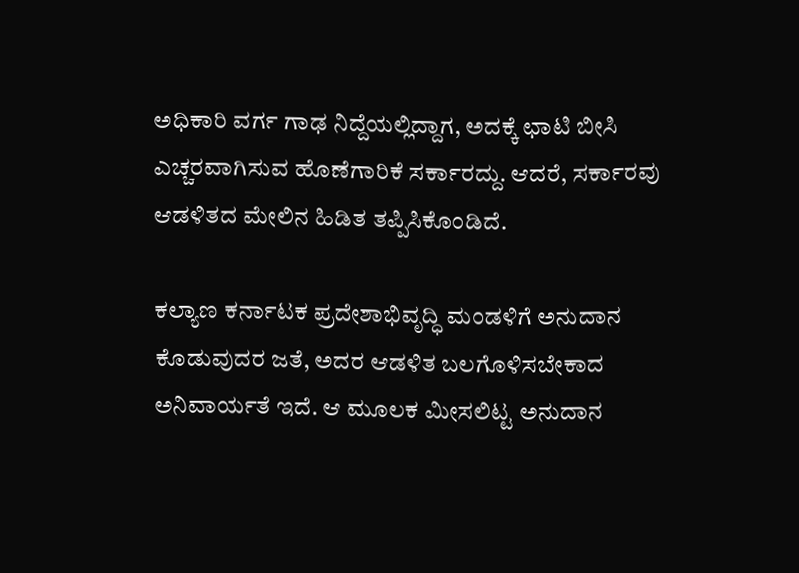ಅಧಿಕಾರಿ ವರ್ಗ ಗಾಢ ನಿದ್ದೆಯಲ್ಲಿದ್ದಾಗ, ಅದಕ್ಕೆ ಛಾಟಿ ಬೀಸಿ ಎಚ್ಚರವಾಗಿಸುವ ಹೊಣೆಗಾರಿಕೆ ಸರ್ಕಾರದ್ದು. ಆದರೆ, ಸರ್ಕಾರವು ಆಡಳಿತದ ಮೇಲಿನ ಹಿಡಿತ ತಪ್ಪಿಸಿಕೊಂಡಿದೆ.

ಕಲ್ಯಾಣ ಕರ್ನಾಟಕ ಪ್ರದೇಶಾಭಿವೃದ್ಧಿ ಮಂಡಳಿಗೆ ಅನುದಾನ ಕೊಡುವುದರ ಜತೆ, ಅದರ ಆಡಳಿತ ಬಲಗೊಳಿಸಬೇಕಾದ ಅನಿವಾರ್ಯತೆ ಇದೆ. ಆ ಮೂಲಕ ಮೀಸಲಿಟ್ಟ ಅನುದಾನ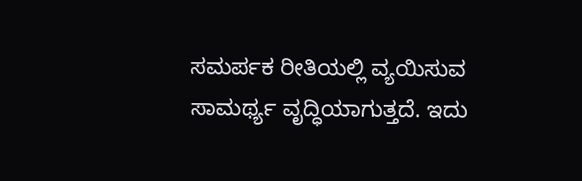ಸಮರ್ಪಕ ರೀತಿಯಲ್ಲಿ ವ್ಯಯಿಸುವ ಸಾಮರ್ಥ್ಯ ವೃದ್ಧಿಯಾಗುತ್ತದೆ. ಇದು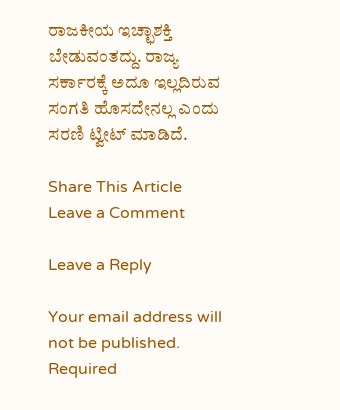ರಾಜಕೀಯ ಇಚ್ಛಾಶಕ್ತಿ ಬೇಡುವಂತದ್ದು. ರಾಜ್ಯ ಸರ್ಕಾರಕ್ಕೆ ಅದೂ ಇಲ್ಲದಿರುವ ಸಂಗತಿ ಹೊಸದೇನಲ್ಲ ಎಂದು ಸರಣಿ ಟ್ವೀಟ್ ಮಾಡಿದೆ.

Share This Article
Leave a Comment

Leave a Reply

Your email address will not be published. Required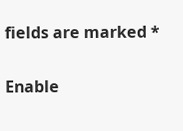fields are marked *

Enable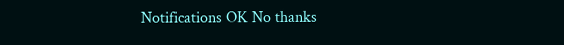Notifications OK No thanks